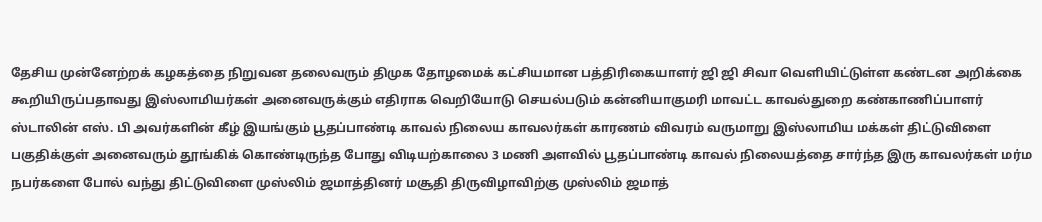தேசிய முன்னேற்றக் கழகத்தை நிறுவன தலைவரும் திமுக தோழமைக் கட்சியமான பத்திரிகையாளர் ஜி ஜி சிவா வெளியிட்டுள்ள கண்டன அறிக்கை கூறியிருப்பதாவது இஸ்லாமியர்கள் அனைவருக்கும் எதிராக வெறியோடு செயல்படும் கன்னியாகுமரி மாவட்ட காவல்துறை கண்காணிப்பாளர் ஸ்டாலின் எஸ். பி அவர்களின் கீழ் இயங்கும் பூதப்பாண்டி காவல் நிலைய காவலர்கள் காரணம் விவரம் வருமாறு இஸ்லாமிய மக்கள் திட்டுவிளை பகுதிக்குள் அனைவரும் தூங்கிக் கொண்டிருந்த போது விடியற்காலை 3 மணி அளவில் பூதப்பாண்டி காவல் நிலையத்தை சார்ந்த இரு காவலர்கள் மர்ம நபர்களை போல் வந்து திட்டுவிளை முஸ்லிம் ஜமாத்தினர் மசூதி திருவிழாவிற்கு முஸ்லிம் ஜமாத்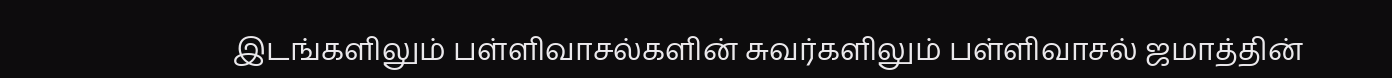இடங்களிலும் பள்ளிவாசல்களின் சுவர்களிலும் பள்ளிவாசல் ஜமாத்தின்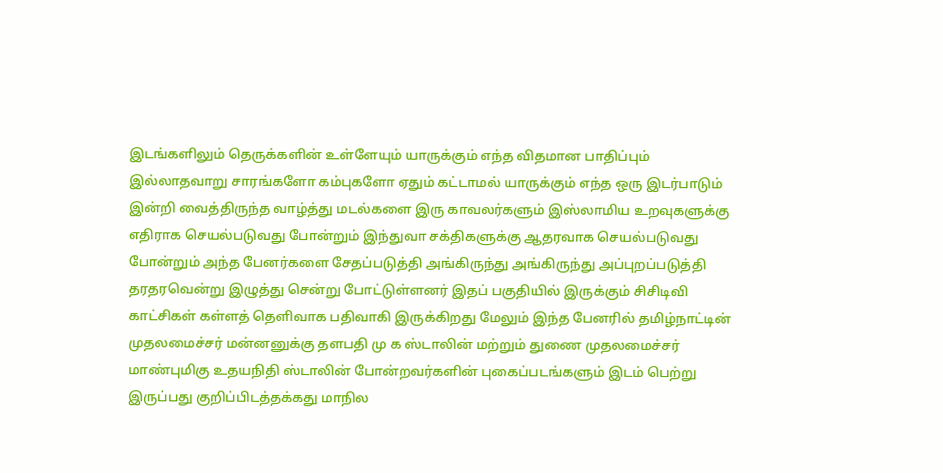இடங்களிலும் தெருக்களின் உள்ளேயும் யாருக்கும் எந்த விதமான பாதிப்பும் இல்லாதவாறு சாரங்களோ கம்புகளோ ஏதும் கட்டாமல் யாருக்கும் எந்த ஒரு இடர்பாடும் இன்றி வைத்திருந்த வாழ்த்து மடல்களை இரு காவலர்களும் இஸ்லாமிய உறவுகளுக்கு எதிராக செயல்படுவது போன்றும் இந்துவா சக்திகளுக்கு ஆதரவாக செயல்படுவது போன்றும் அந்த பேனர்களை சேதப்படுத்தி அங்கிருந்து அங்கிருந்து அப்புறப்படுத்தி தரதரவென்று இழுத்து சென்று போட்டுள்ளனர் இதப் பகுதியில் இருக்கும் சிசிடிவி காட்சிகள் கள்ளத் தெளிவாக பதிவாகி இருக்கிறது மேலும் இந்த பேனரில் தமிழ்நாட்டின் முதலமைச்சர் மன்னனுக்கு தளபதி மு க ஸ்டாலின் மற்றும் துணை முதலமைச்சர் மாண்புமிகு உதயநிதி ஸ்டாலின் போன்றவர்களின் புகைப்படங்களும் இடம் பெற்று இருப்பது குறிப்பிடத்தக்கது மாநில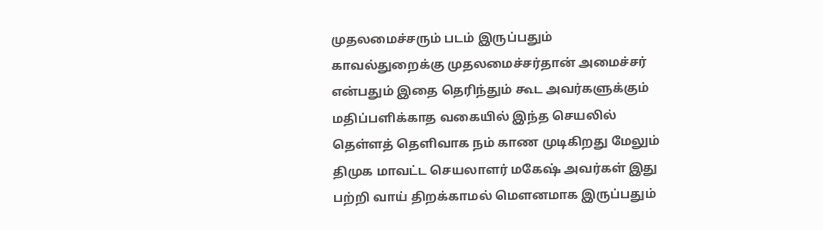முதலமைச்சரும் படம் இருப்பதும் காவல்துறைக்கு முதலமைச்சர்தான் அமைச்சர் என்பதும் இதை தெரிந்தும் கூட அவர்களுக்கும் மதிப்பளிக்காத வகையில் இந்த செயலில் தெள்ளத் தெளிவாக நம் காண முடிகிறது மேலும் திமுக மாவட்ட செயலாளர் மகேஷ் அவர்கள் இது பற்றி வாய் திறக்காமல் மௌனமாக இருப்பதும்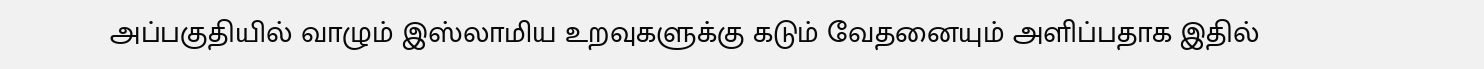அப்பகுதியில் வாழும் இஸ்லாமிய உறவுகளுக்கு கடும் வேதனையும் அளிப்பதாக இதில்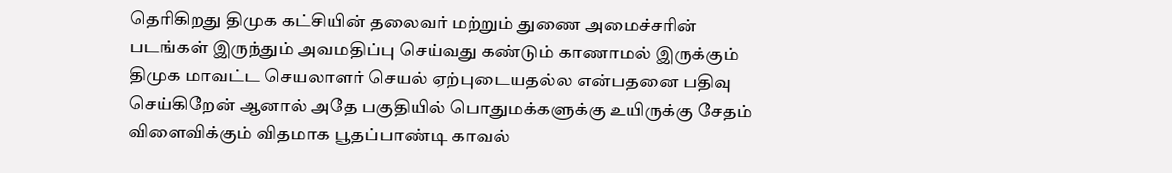தெரிகிறது திமுக கட்சியின் தலைவர் மற்றும் துணை அமைச்சரின் படங்கள் இருந்தும் அவமதிப்பு செய்வது கண்டும் காணாமல் இருக்கும் திமுக மாவட்ட செயலாளர் செயல் ஏற்புடையதல்ல என்பதனை பதிவு செய்கிறேன் ஆனால் அதே பகுதியில் பொதுமக்களுக்கு உயிருக்கு சேதம் விளைவிக்கும் விதமாக பூதப்பாண்டி காவல்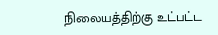நிலையத்திற்கு உட்பட்ட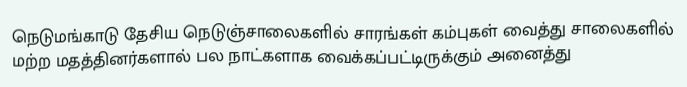நெடுமங்காடு தேசிய நெடுஞ்சாலைகளில் சாரங்கள் கம்புகள் வைத்து சாலைகளில் மற்ற மதத்தினர்களால் பல நாட்களாக வைக்கப்பட்டிருக்கும் அனைத்து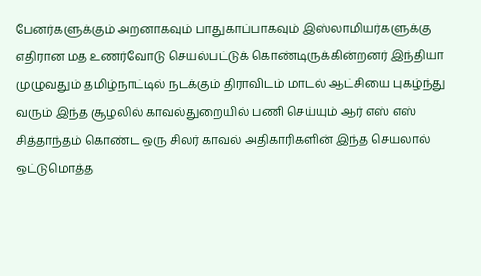பேனர்களுக்கும் அறனாகவும் பாதுகாப்பாகவும் இஸ்லாமியர்களுக்கு எதிரான மத உணர்வோடு செயல்பட்டுக் கொண்டிருக்கின்றனர் இந்தியா முழுவதும் தமிழ்நாட்டில் நடக்கும் திராவிடம் மாடல் ஆட்சியை புகழ்ந்து வரும் இந்த சூழலில் காவல்துறையில் பணி செய்யும் ஆர் எஸ் எஸ் சித்தாந்தம் கொண்ட ஒரு சிலர் காவல் அதிகாரிகளின் இந்த செயலால் ஒட்டுமொத்த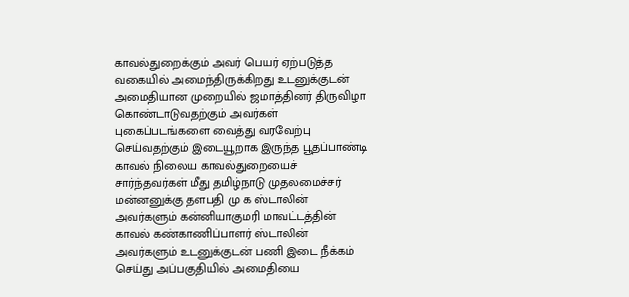காவல்துறைக்கும் அவர் பெயர் ஏற்படுத்த வகையில் அமைந்திருக்கிறது உடனுக்குடன் அமைதியான முறையில் ஜமாத்தினர் திருவிழா கொண்டாடுவதற்கும் அவர்கள் புகைப்படங்களை வைத்து வரவேற்பு செய்வதற்கும் இடையூறாக இருந்த பூதப்பாண்டி காவல் நிலைய காவல்துறையைச் சார்ந்தவர்கள் மீது தமிழ்நாடு முதலமைச்சர் மன்னனுக்கு தளபதி மு க ஸ்டாலின் அவர்களும் கன்னியாகுமரி மாவட்டத்தின் காவல் கண்காணிப்பாளர் ஸ்டாலின் அவர்களும் உடனுக்குடன் பணி இடை நீக்கம் செய்து அப்பகுதியில் அமைதியை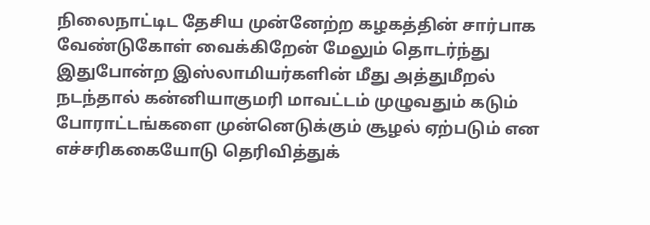நிலைநாட்டிட தேசிய முன்னேற்ற கழகத்தின் சார்பாக வேண்டுகோள் வைக்கிறேன் மேலும் தொடர்ந்து இதுபோன்ற இஸ்லாமியர்களின் மீது அத்துமீறல் நடந்தால் கன்னியாகுமரி மாவட்டம் முழுவதும் கடும் போராட்டங்களை முன்னெடுக்கும் சூழல் ஏற்படும் என எச்சரிககையோடு தெரிவித்துக்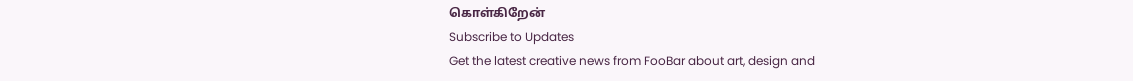கொள்கிறேன்
Subscribe to Updates
Get the latest creative news from FooBar about art, design and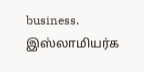business.
இஸ்லாமியர்க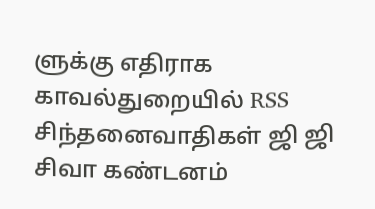ளுக்கு எதிராக காவல்துறையில் RSS சிந்தனைவாதிகள் ஜி ஜி சிவா கண்டனம்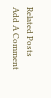Related Posts
Add A Comment